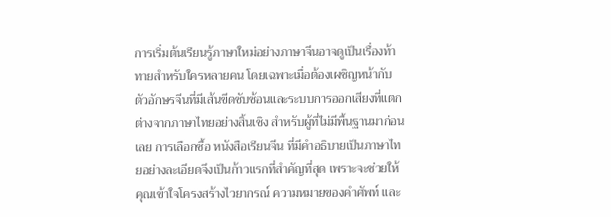การเริ่มต้นเรียนรู้ภาษาใหม่อย่างภาษาจีนอาจดูเป็นเรื่องท้าทายสำหรับใครหลายคน โดยเฉพาะเมื่อต้องเผชิญหน้ากับตัวอักษรจีนที่มีเส้นขีดซับซ้อนและระบบการออกเสียงที่แตกต่างจากภาษาไทยอย่างสิ้นเชิง สำหรับผู้ที่ไม่มีพื้นฐานมาก่อนเลย การเลือกซื้อ หนังสือเรียนจีน ที่มีคำอธิบายเป็นภาษาไทยอย่างละเอียดจึงเป็นก้าวแรกที่สำคัญที่สุด เพราะจะช่วยให้คุณเข้าใจโครงสร้างไวยากรณ์ ความหมายของคำศัพท์ และ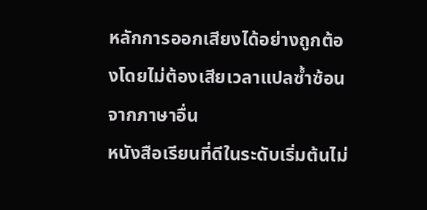หลักการออกเสียงได้อย่างถูกต้องโดยไม่ต้องเสียเวลาแปลซ้ำซ้อนจากภาษาอื่น
หนังสือเรียนที่ดีในระดับเริ่มต้นไม่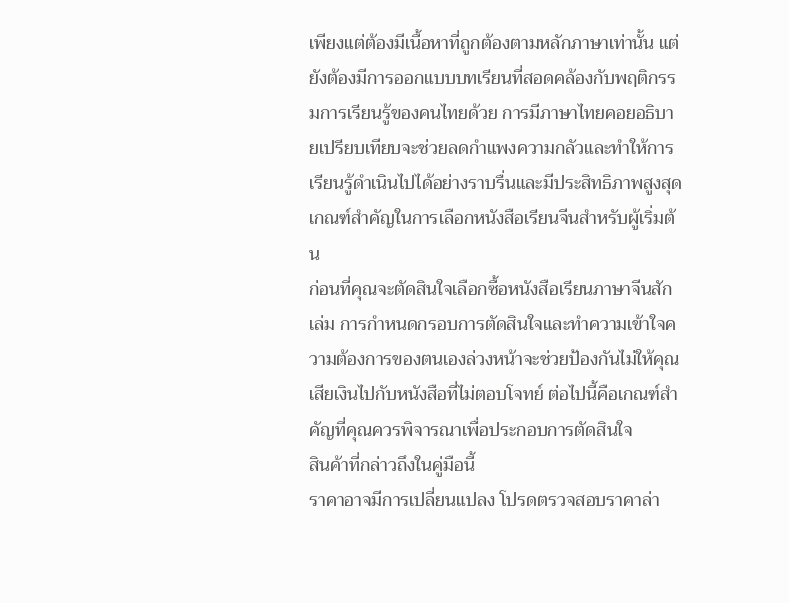เพียงแต่ต้องมีเนื้อหาที่ถูกต้องตามหลักภาษาเท่านั้น แต่ยังต้องมีการออกแบบบทเรียนที่สอดคล้องกับพฤติกรรมการเรียนรู้ของคนไทยด้วย การมีภาษาไทยคอยอธิบายเปรียบเทียบจะช่วยลดกำแพงความกลัวและทำให้การเรียนรู้ดำเนินไปได้อย่างราบรื่นและมีประสิทธิภาพสูงสุด
เกณฑ์สำคัญในการเลือกหนังสือเรียนจีนสำหรับผู้เริ่มต้น
ก่อนที่คุณจะตัดสินใจเลือกซื้อหนังสือเรียนภาษาจีนสักเล่ม การกำหนดกรอบการตัดสินใจและทำความเข้าใจความต้องการของตนเองล่วงหน้าจะช่วยป้องกันไม่ให้คุณเสียเงินไปกับหนังสือที่ไม่ตอบโจทย์ ต่อไปนี้คือเกณฑ์สำคัญที่คุณควรพิจารณาเพื่อประกอบการตัดสินใจ
สินค้าที่กล่าวถึงในคู่มือนี้
ราคาอาจมีการเปลี่ยนแปลง โปรดตรวจสอบราคาล่า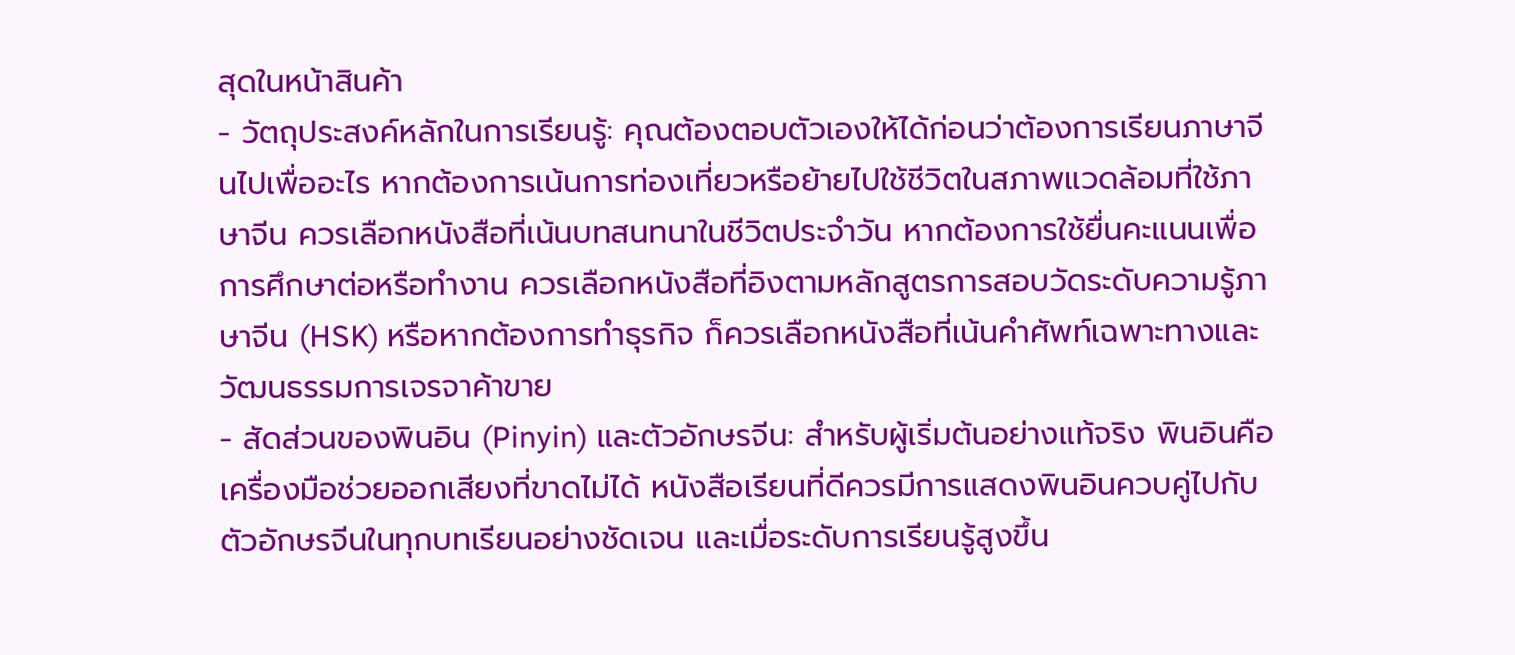สุดในหน้าสินค้า
- วัตถุประสงค์หลักในการเรียนรู้: คุณต้องตอบตัวเองให้ได้ก่อนว่าต้องการเรียนภาษาจีนไปเพื่ออะไร หากต้องการเน้นการท่องเที่ยวหรือย้ายไปใช้ชีวิตในสภาพแวดล้อมที่ใช้ภาษาจีน ควรเลือกหนังสือที่เน้นบทสนทนาในชีวิตประจำวัน หากต้องการใช้ยื่นคะแนนเพื่อการศึกษาต่อหรือทำงาน ควรเลือกหนังสือที่อิงตามหลักสูตรการสอบวัดระดับความรู้ภาษาจีน (HSK) หรือหากต้องการทำธุรกิจ ก็ควรเลือกหนังสือที่เน้นคำศัพท์เฉพาะทางและวัฒนธรรมการเจรจาค้าขาย
- สัดส่วนของพินอิน (Pinyin) และตัวอักษรจีน: สำหรับผู้เริ่มต้นอย่างแท้จริง พินอินคือเครื่องมือช่วยออกเสียงที่ขาดไม่ได้ หนังสือเรียนที่ดีควรมีการแสดงพินอินควบคู่ไปกับตัวอักษรจีนในทุกบทเรียนอย่างชัดเจน และเมื่อระดับการเรียนรู้สูงขึ้น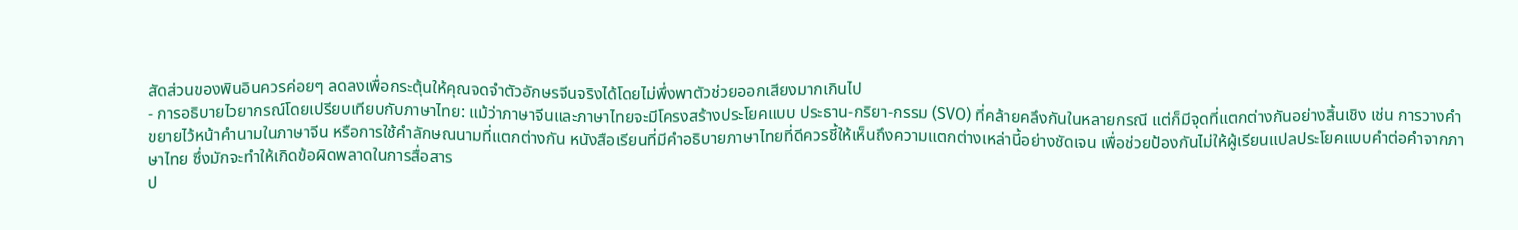สัดส่วนของพินอินควรค่อยๆ ลดลงเพื่อกระตุ้นให้คุณจดจำตัวอักษรจีนจริงได้โดยไม่พึ่งพาตัวช่วยออกเสียงมากเกินไป
- การอธิบายไวยากรณ์โดยเปรียบเทียบกับภาษาไทย: แม้ว่าภาษาจีนและภาษาไทยจะมีโครงสร้างประโยคแบบ ประธาน-กริยา-กรรม (SVO) ที่คล้ายคลึงกันในหลายกรณี แต่ก็มีจุดที่แตกต่างกันอย่างสิ้นเชิง เช่น การวางคำขยายไว้หน้าคำนามในภาษาจีน หรือการใช้คำลักษณนามที่แตกต่างกัน หนังสือเรียนที่มีคำอธิบายภาษาไทยที่ดีควรชี้ให้เห็นถึงความแตกต่างเหล่านี้อย่างชัดเจน เพื่อช่วยป้องกันไม่ให้ผู้เรียนแปลประโยคแบบคำต่อคำจากภาษาไทย ซึ่งมักจะทำให้เกิดข้อผิดพลาดในการสื่อสาร
ป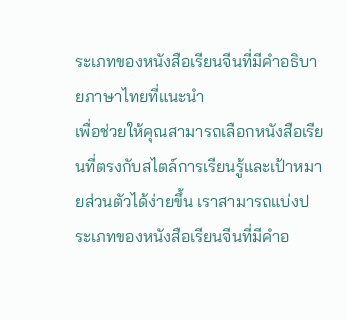ระเภทของหนังสือเรียนจีนที่มีคำอธิบายภาษาไทยที่แนะนำ
เพื่อช่วยให้คุณสามารถเลือกหนังสือเรียนที่ตรงกับสไตล์การเรียนรู้และเป้าหมายส่วนตัวได้ง่ายขึ้น เราสามารถแบ่งประเภทของหนังสือเรียนจีนที่มีคำอ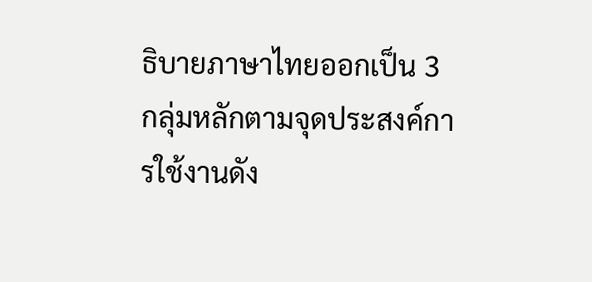ธิบายภาษาไทยออกเป็น 3 กลุ่มหลักตามจุดประสงค์การใช้งานดัง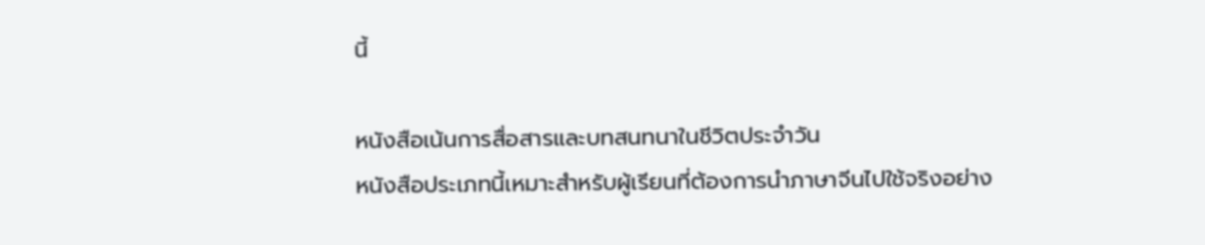นี้

หนังสือเน้นการสื่อสารและบทสนทนาในชีวิตประจำวัน
หนังสือประเภทนี้เหมาะสำหรับผู้เรียนที่ต้องการนำภาษาจีนไปใช้จริงอย่าง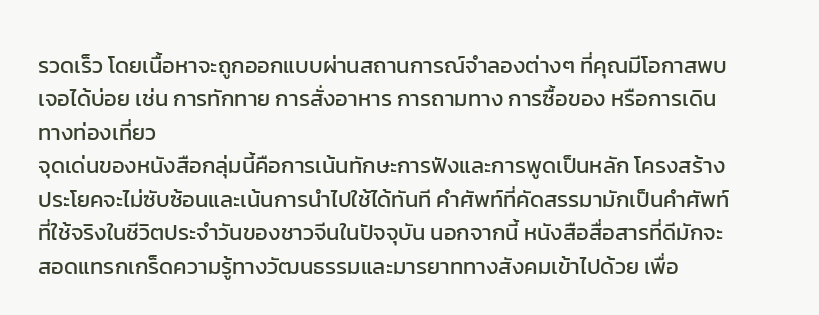รวดเร็ว โดยเนื้อหาจะถูกออกแบบผ่านสถานการณ์จำลองต่างๆ ที่คุณมีโอกาสพบเจอได้บ่อย เช่น การทักทาย การสั่งอาหาร การถามทาง การซื้อของ หรือการเดินทางท่องเที่ยว
จุดเด่นของหนังสือกลุ่มนี้คือการเน้นทักษะการฟังและการพูดเป็นหลัก โครงสร้างประโยคจะไม่ซับซ้อนและเน้นการนำไปใช้ได้ทันที คำศัพท์ที่คัดสรรมามักเป็นคำศัพท์ที่ใช้จริงในชีวิตประจำวันของชาวจีนในปัจจุบัน นอกจากนี้ หนังสือสื่อสารที่ดีมักจะสอดแทรกเกร็ดความรู้ทางวัฒนธรรมและมารยาททางสังคมเข้าไปด้วย เพื่อ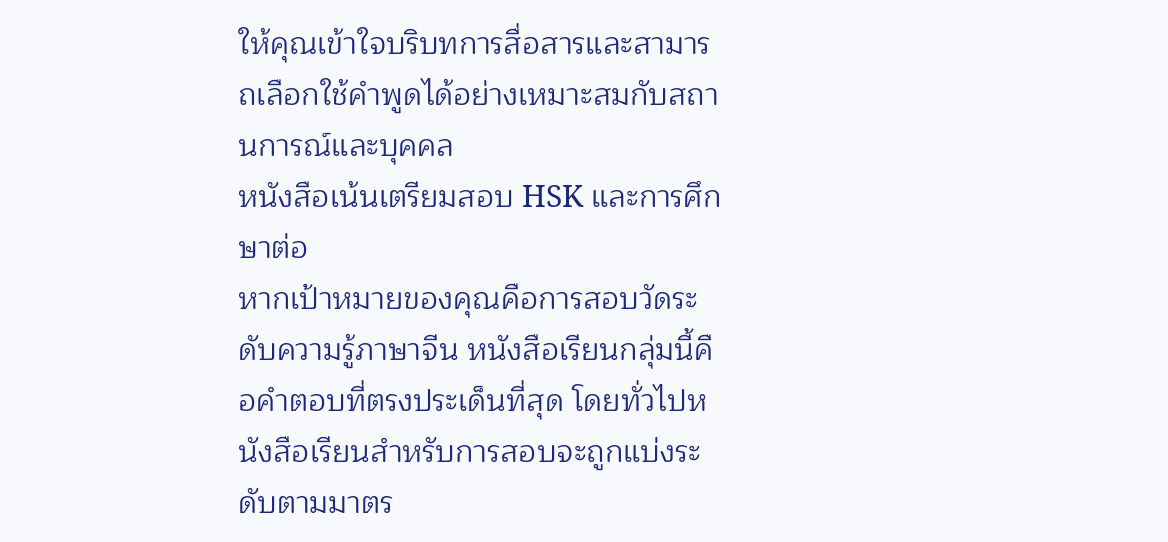ให้คุณเข้าใจบริบทการสื่อสารและสามารถเลือกใช้คำพูดได้อย่างเหมาะสมกับสถานการณ์และบุคคล
หนังสือเน้นเตรียมสอบ HSK และการศึกษาต่อ
หากเป้าหมายของคุณคือการสอบวัดระดับความรู้ภาษาจีน หนังสือเรียนกลุ่มนี้คือคำตอบที่ตรงประเด็นที่สุด โดยทั่วไปหนังสือเรียนสำหรับการสอบจะถูกแบ่งระดับตามมาตร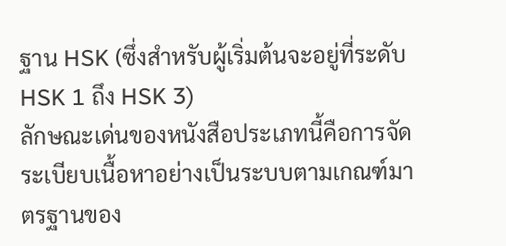ฐาน HSK (ซึ่งสำหรับผู้เริ่มต้นจะอยู่ที่ระดับ HSK 1 ถึง HSK 3)
ลักษณะเด่นของหนังสือประเภทนี้คือการจัดระเบียบเนื้อหาอย่างเป็นระบบตามเกณฑ์มาตรฐานของ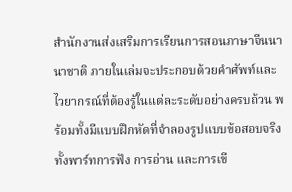สำนักงานส่งเสริมการเรียนการสอนภาษาจีนนานาชาติ ภายในเล่มจะประกอบด้วยคำศัพท์และไวยากรณ์ที่ต้องรู้ในแต่ละระดับอย่างครบถ้วน พร้อมทั้งมีแบบฝึกหัดที่จำลองรูปแบบข้อสอบจริงทั้งพาร์ทการฟัง การอ่าน และการเขี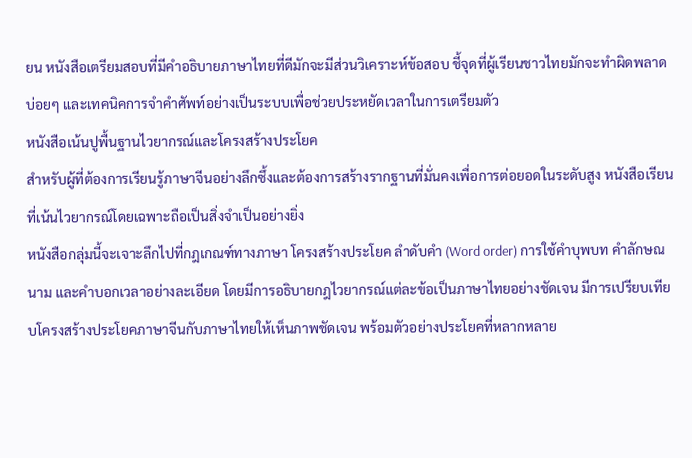ยน หนังสือเตรียมสอบที่มีคำอธิบายภาษาไทยที่ดีมักจะมีส่วนวิเคราะห์ข้อสอบ ชี้จุดที่ผู้เรียนชาวไทยมักจะทำผิดพลาดบ่อยๆ และเทคนิคการจำคำศัพท์อย่างเป็นระบบเพื่อช่วยประหยัดเวลาในการเตรียมตัว
หนังสือเน้นปูพื้นฐานไวยากรณ์และโครงสร้างประโยค
สำหรับผู้ที่ต้องการเรียนรู้ภาษาจีนอย่างลึกซึ้งและต้องการสร้างรากฐานที่มั่นคงเพื่อการต่อยอดในระดับสูง หนังสือเรียนที่เน้นไวยากรณ์โดยเฉพาะถือเป็นสิ่งจำเป็นอย่างยิ่ง
หนังสือกลุ่มนี้จะเจาะลึกไปที่กฎเกณฑ์ทางภาษา โครงสร้างประโยค ลำดับคำ (Word order) การใช้คำบุพบท คำลักษณนาม และคำบอกเวลาอย่างละเอียด โดยมีการอธิบายกฎไวยากรณ์แต่ละข้อเป็นภาษาไทยอย่างชัดเจน มีการเปรียบเทียบโครงสร้างประโยคภาษาจีนกับภาษาไทยให้เห็นภาพชัดเจน พร้อมตัวอย่างประโยคที่หลากหลาย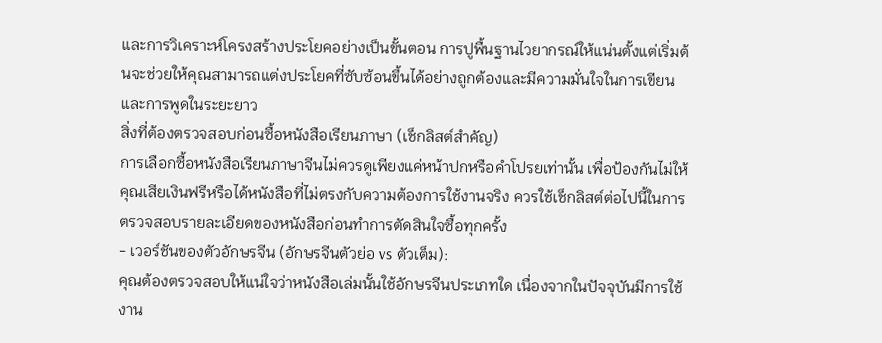และการวิเคราะห์โครงสร้างประโยคอย่างเป็นขั้นตอน การปูพื้นฐานไวยากรณ์ให้แน่นตั้งแต่เริ่มต้นจะช่วยให้คุณสามารถแต่งประโยคที่ซับซ้อนขึ้นได้อย่างถูกต้องและมีความมั่นใจในการเขียนและการพูดในระยะยาว
สิ่งที่ต้องตรวจสอบก่อนซื้อหนังสือเรียนภาษา (เช็กลิสต์สำคัญ)
การเลือกซื้อหนังสือเรียนภาษาจีนไม่ควรดูเพียงแค่หน้าปกหรือคำโปรยเท่านั้น เพื่อป้องกันไม่ให้คุณเสียเงินฟรีหรือได้หนังสือที่ไม่ตรงกับความต้องการใช้งานจริง ควรใช้เช็กลิสต์ต่อไปนี้ในการตรวจสอบรายละเอียดของหนังสือก่อนทำการตัดสินใจซื้อทุกครั้ง
- เวอร์ชันของตัวอักษรจีน (อักษรจีนตัวย่อ vs ตัวเต็ม):
คุณต้องตรวจสอบให้แน่ใจว่าหนังสือเล่มนั้นใช้อักษรจีนประเภทใด เนื่องจากในปัจจุบันมีการใช้งาน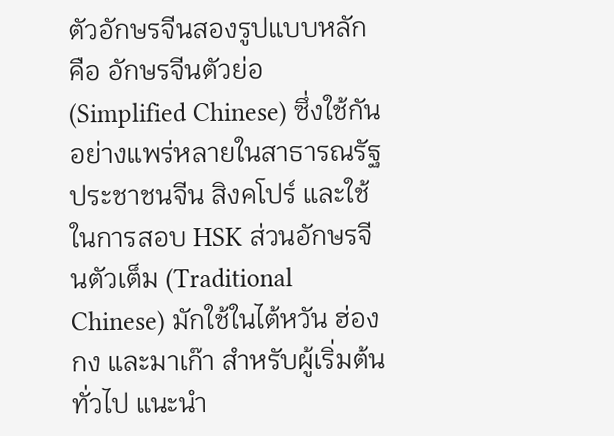ตัวอักษรจีนสองรูปแบบหลัก คือ อักษรจีนตัวย่อ (Simplified Chinese) ซึ่งใช้กันอย่างแพร่หลายในสาธารณรัฐประชาชนจีน สิงคโปร์ และใช้ในการสอบ HSK ส่วนอักษรจีนตัวเต็ม (Traditional Chinese) มักใช้ในไต้หวัน ฮ่องกง และมาเก๊า สำหรับผู้เริ่มต้นทั่วไป แนะนำ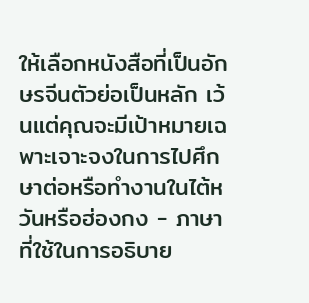ให้เลือกหนังสือที่เป็นอักษรจีนตัวย่อเป็นหลัก เว้นแต่คุณจะมีเป้าหมายเฉพาะเจาะจงในการไปศึกษาต่อหรือทำงานในไต้หวันหรือฮ่องกง - ภาษาที่ใช้ในการอธิบาย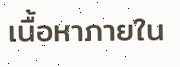เนื้อหาภายใน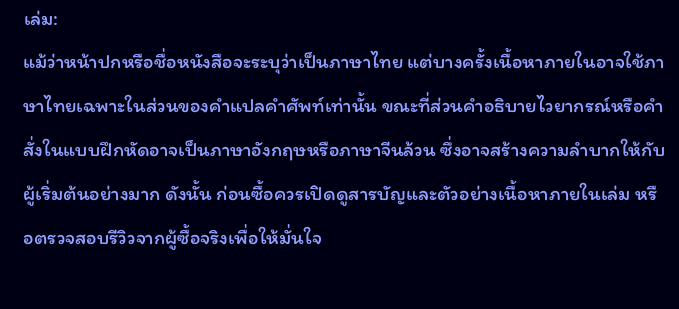เล่ม:
แม้ว่าหน้าปกหรือชื่อหนังสือจะระบุว่าเป็นภาษาไทย แต่บางครั้งเนื้อหาภายในอาจใช้ภาษาไทยเฉพาะในส่วนของคำแปลคำศัพท์เท่านั้น ขณะที่ส่วนคำอธิบายไวยากรณ์หรือคำสั่งในแบบฝึกหัดอาจเป็นภาษาอังกฤษหรือภาษาจีนล้วน ซึ่งอาจสร้างความลำบากให้กับผู้เริ่มต้นอย่างมาก ดังนั้น ก่อนซื้อควรเปิดดูสารบัญและตัวอย่างเนื้อหาภายในเล่ม หรือตรวจสอบรีวิวจากผู้ซื้อจริงเพื่อให้มั่นใจ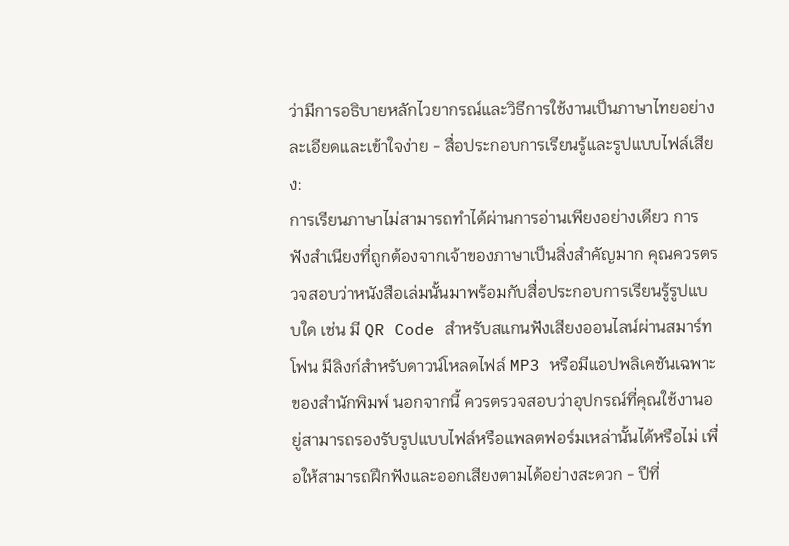ว่ามีการอธิบายหลักไวยากรณ์และวิธีการใช้งานเป็นภาษาไทยอย่างละเอียดและเข้าใจง่าย - สื่อประกอบการเรียนรู้และรูปแบบไฟล์เสียง:
การเรียนภาษาไม่สามารถทำได้ผ่านการอ่านเพียงอย่างเดียว การฟังสำเนียงที่ถูกต้องจากเจ้าของภาษาเป็นสิ่งสำคัญมาก คุณควรตรวจสอบว่าหนังสือเล่มนั้นมาพร้อมกับสื่อประกอบการเรียนรู้รูปแบบใด เช่น มี QR Code สำหรับสแกนฟังเสียงออนไลน์ผ่านสมาร์ทโฟน มีลิงก์สำหรับดาวน์โหลดไฟล์ MP3 หรือมีแอปพลิเคชันเฉพาะของสำนักพิมพ์ นอกจากนี้ ควรตรวจสอบว่าอุปกรณ์ที่คุณใช้งานอยู่สามารถรองรับรูปแบบไฟล์หรือแพลตฟอร์มเหล่านั้นได้หรือไม่ เพื่อให้สามารถฝึกฟังและออกเสียงตามได้อย่างสะดวก - ปีที่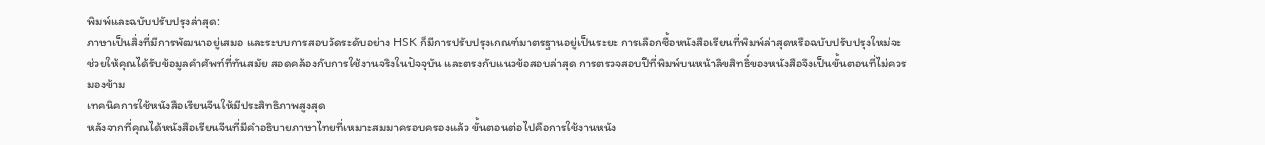พิมพ์และฉบับปรับปรุงล่าสุด:
ภาษาเป็นสิ่งที่มีการพัฒนาอยู่เสมอ และระบบการสอบวัดระดับอย่าง HSK ก็มีการปรับปรุงเกณฑ์มาตรฐานอยู่เป็นระยะ การเลือกซื้อหนังสือเรียนที่พิมพ์ล่าสุดหรือฉบับปรับปรุงใหม่จะช่วยให้คุณได้รับข้อมูลคำศัพท์ที่ทันสมัย สอดคล้องกับการใช้งานจริงในปัจจุบัน และตรงกับแนวข้อสอบล่าสุด การตรวจสอบปีที่พิมพ์บนหน้าลิขสิทธิ์ของหนังสือจึงเป็นขั้นตอนที่ไม่ควรมองข้าม
เทคนิคการใช้หนังสือเรียนจีนให้มีประสิทธิภาพสูงสุด
หลังจากที่คุณได้หนังสือเรียนจีนที่มีคำอธิบายภาษาไทยที่เหมาะสมมาครอบครองแล้ว ขั้นตอนต่อไปคือการใช้งานหนัง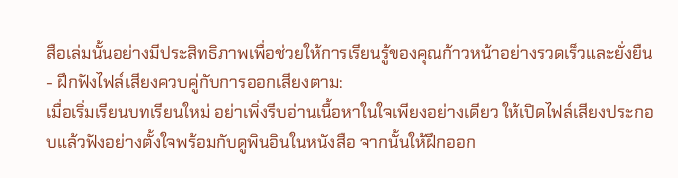สือเล่มนั้นอย่างมีประสิทธิภาพเพื่อช่วยให้การเรียนรู้ของคุณก้าวหน้าอย่างรวดเร็วและยั่งยืน
- ฝึกฟังไฟล์เสียงควบคู่กับการออกเสียงตาม:
เมื่อเริ่มเรียนบทเรียนใหม่ อย่าเพิ่งรีบอ่านเนื้อหาในใจเพียงอย่างเดียว ให้เปิดไฟล์เสียงประกอบแล้วฟังอย่างตั้งใจพร้อมกับดูพินอินในหนังสือ จากนั้นให้ฝึกออก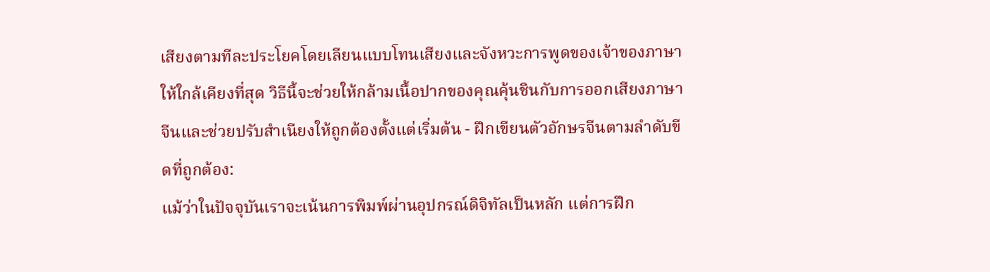เสียงตามทีละประโยคโดยเลียนแบบโทนเสียงและจังหวะการพูดของเจ้าของภาษาให้ใกล้เคียงที่สุด วิธีนี้จะช่วยให้กล้ามเนื้อปากของคุณคุ้นชินกับการออกเสียงภาษาจีนและช่วยปรับสำเนียงให้ถูกต้องตั้งแต่เริ่มต้น - ฝึกเขียนตัวอักษรจีนตามลำดับขีดที่ถูกต้อง:
แม้ว่าในปัจจุบันเราจะเน้นการพิมพ์ผ่านอุปกรณ์ดิจิทัลเป็นหลัก แต่การฝึก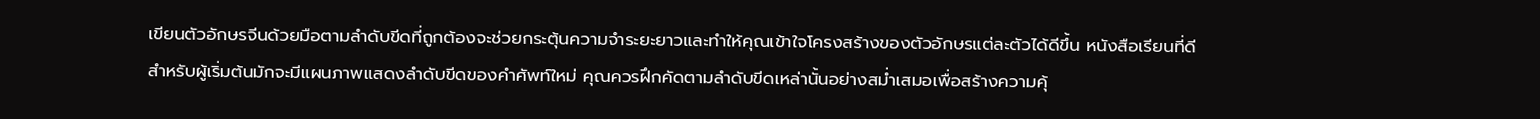เขียนตัวอักษรจีนด้วยมือตามลำดับขีดที่ถูกต้องจะช่วยกระตุ้นความจำระยะยาวและทำให้คุณเข้าใจโครงสร้างของตัวอักษรแต่ละตัวได้ดีขึ้น หนังสือเรียนที่ดีสำหรับผู้เริ่มต้นมักจะมีแผนภาพแสดงลำดับขีดของคำศัพท์ใหม่ คุณควรฝึกคัดตามลำดับขีดเหล่านั้นอย่างสม่ำเสมอเพื่อสร้างความคุ้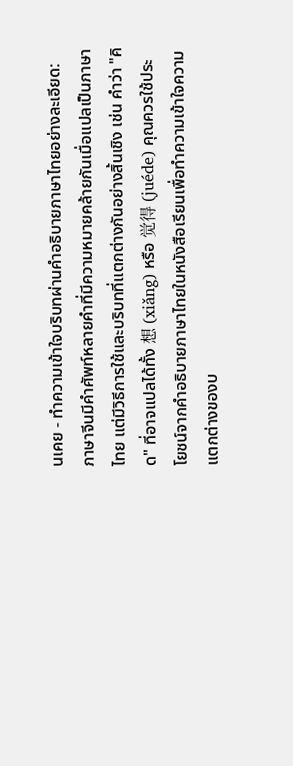นเคย - ทำความเข้าใจบริบทผ่านคำอธิบายภาษาไทยอย่างละเอียด:
ภาษาจีนมีคำศัพท์หลายคำที่มีความหมายคล้ายกันเมื่อแปลเป็นภาษาไทย แต่มีวิธีการใช้และบริบทที่แตกต่างกันอย่างสิ้นเชิง เช่น คำว่า "คิด" ที่อาจแปลได้ทั้ง 想 (xiǎng) หรือ 觉得 (juéde) คุณควรใช้ประโยชน์จากคำอธิบายภาษาไทยในหนังสือเรียนเพื่อทำความเข้าใจความแตกต่างของบ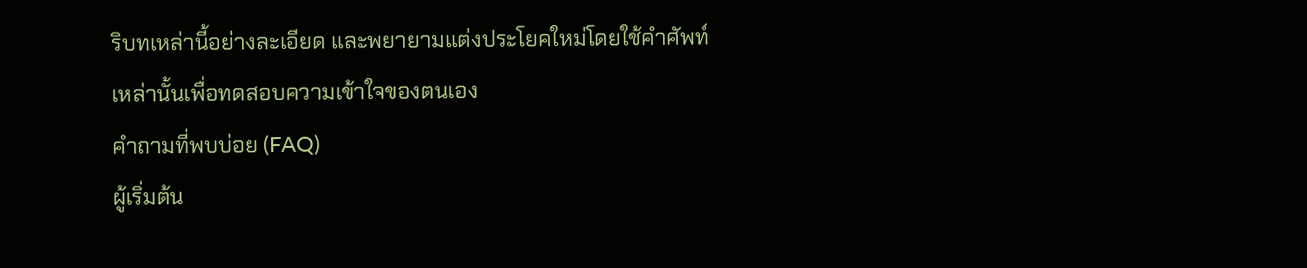ริบทเหล่านี้อย่างละเอียด และพยายามแต่งประโยคใหม่โดยใช้คำศัพท์เหล่านั้นเพื่อทดสอบความเข้าใจของตนเอง
คำถามที่พบบ่อย (FAQ)
ผู้เริ่มต้น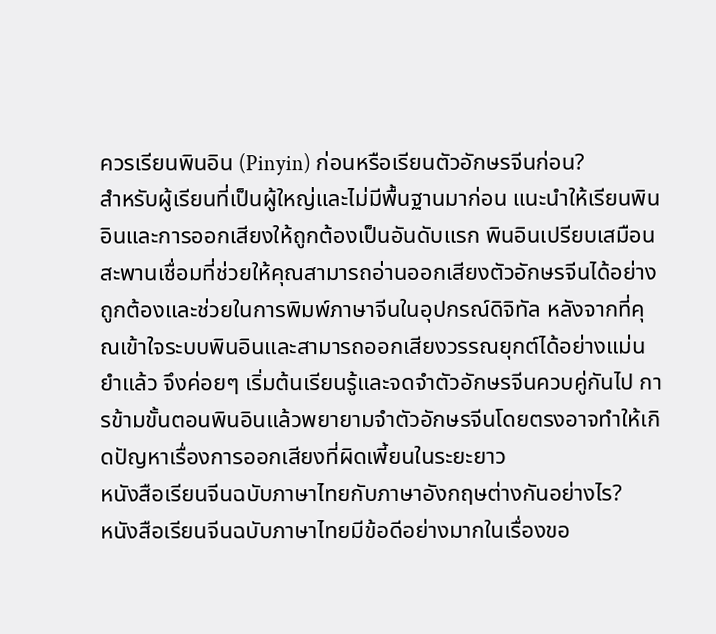ควรเรียนพินอิน (Pinyin) ก่อนหรือเรียนตัวอักษรจีนก่อน?
สำหรับผู้เรียนที่เป็นผู้ใหญ่และไม่มีพื้นฐานมาก่อน แนะนำให้เรียนพินอินและการออกเสียงให้ถูกต้องเป็นอันดับแรก พินอินเปรียบเสมือนสะพานเชื่อมที่ช่วยให้คุณสามารถอ่านออกเสียงตัวอักษรจีนได้อย่างถูกต้องและช่วยในการพิมพ์ภาษาจีนในอุปกรณ์ดิจิทัล หลังจากที่คุณเข้าใจระบบพินอินและสามารถออกเสียงวรรณยุกต์ได้อย่างแม่นยำแล้ว จึงค่อยๆ เริ่มต้นเรียนรู้และจดจำตัวอักษรจีนควบคู่กันไป การข้ามขั้นตอนพินอินแล้วพยายามจำตัวอักษรจีนโดยตรงอาจทำให้เกิดปัญหาเรื่องการออกเสียงที่ผิดเพี้ยนในระยะยาว
หนังสือเรียนจีนฉบับภาษาไทยกับภาษาอังกฤษต่างกันอย่างไร?
หนังสือเรียนจีนฉบับภาษาไทยมีข้อดีอย่างมากในเรื่องขอ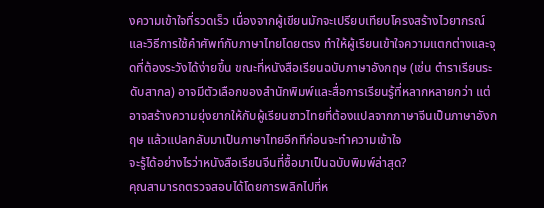งความเข้าใจที่รวดเร็ว เนื่องจากผู้เขียนมักจะเปรียบเทียบโครงสร้างไวยากรณ์และวิธีการใช้คำศัพท์กับภาษาไทยโดยตรง ทำให้ผู้เรียนเข้าใจความแตกต่างและจุดที่ต้องระวังได้ง่ายขึ้น ขณะที่หนังสือเรียนฉบับภาษาอังกฤษ (เช่น ตำราเรียนระดับสากล) อาจมีตัวเลือกของสำนักพิมพ์และสื่อการเรียนรู้ที่หลากหลายกว่า แต่อาจสร้างความยุ่งยากให้กับผู้เรียนชาวไทยที่ต้องแปลจากภาษาจีนเป็นภาษาอังกฤษ แล้วแปลกลับมาเป็นภาษาไทยอีกทีก่อนจะทำความเข้าใจ
จะรู้ได้อย่างไรว่าหนังสือเรียนจีนที่ซื้อมาเป็นฉบับพิมพ์ล่าสุด?
คุณสามารถตรวจสอบได้โดยการพลิกไปที่ห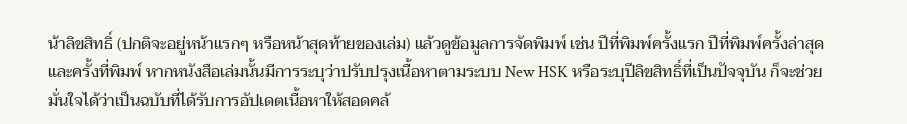น้าลิขสิทธิ์ (ปกติจะอยู่หน้าแรกๆ หรือหน้าสุดท้ายของเล่ม) แล้วดูข้อมูลการจัดพิมพ์ เช่น ปีที่พิมพ์ครั้งแรก ปีที่พิมพ์ครั้งล่าสุด และครั้งที่พิมพ์ หากหนังสือเล่มนั้นมีการระบุว่าปรับปรุงเนื้อหาตามระบบ New HSK หรือระบุปีลิขสิทธิ์ที่เป็นปัจจุบัน ก็จะช่วยมั่นใจได้ว่าเป็นฉบับที่ได้รับการอัปเดตเนื้อหาให้สอดคล้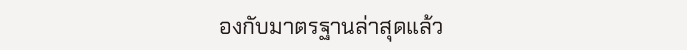องกับมาตรฐานล่าสุดแล้ว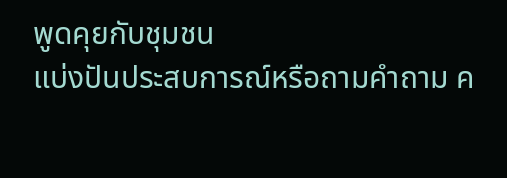พูดคุยกับชุมชน
แบ่งปันประสบการณ์หรือถามคำถาม ค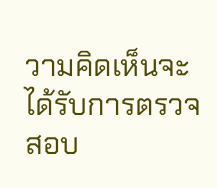วามคิดเห็นจะได้รับการตรวจสอบ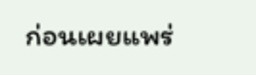ก่อนเผยแพร่